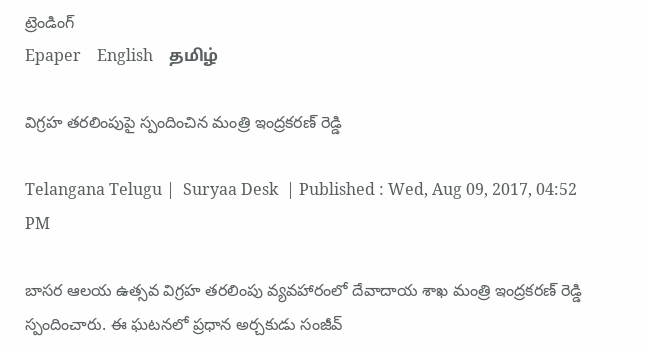ట్రెండింగ్
Epaper    English    தமிழ்

విగ్రహ తరలింపుపై స్పందించిన మంత్రి ఇంద్రకరణ్ రెడ్డి

Telangana Telugu |  Suryaa Desk  | Published : Wed, Aug 09, 2017, 04:52 PM

బాసర ఆలయ ఉత్సవ విగ్రహ తరలింపు వ్యవహారంలో దేవాదాయ శాఖ మంత్రి ఇంద్రకరణ్ రెడ్డి స్పందించారు. ఈ ఘటనలో ప్రధాన అర్చకుడు సంజీవ్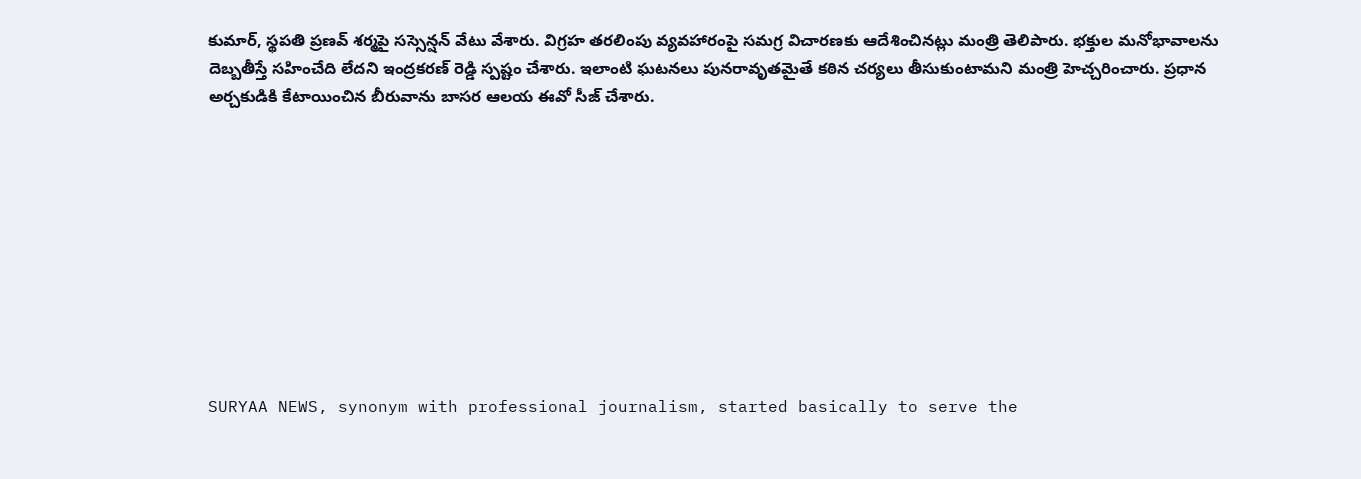కుమార్, స్థపతి ప్రణవ్ శర్మపై సస్సెన్షన్ వేటు వేశారు. విగ్రహ తరలింపు వ్యవహారంపై సమగ్ర విచారణకు ఆదేశించినట్లు మంత్రి తెలిపారు. భక్తుల మనోభావాలను దెబ్బతీస్తే సహించేది లేదని ఇంద్రకరణ్ రెడ్డి స్పష్టం చేశారు. ఇలాంటి ఘటనలు పునరావృతమైతే కఠిన చర్యలు తీసుకుంటామని మంత్రి హెచ్చరించారు. ప్రధాన అర్చకుడికి కేటాయించిన బీరువాను బాసర ఆలయ ఈవో సీజ్ చేశారు.










SURYAA NEWS, synonym with professional journalism, started basically to serve the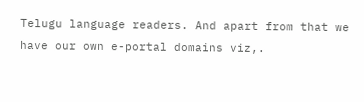Telugu language readers. And apart from that we have our own e-portal domains viz,.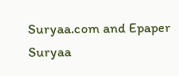Suryaa.com and Epaper Suryaa